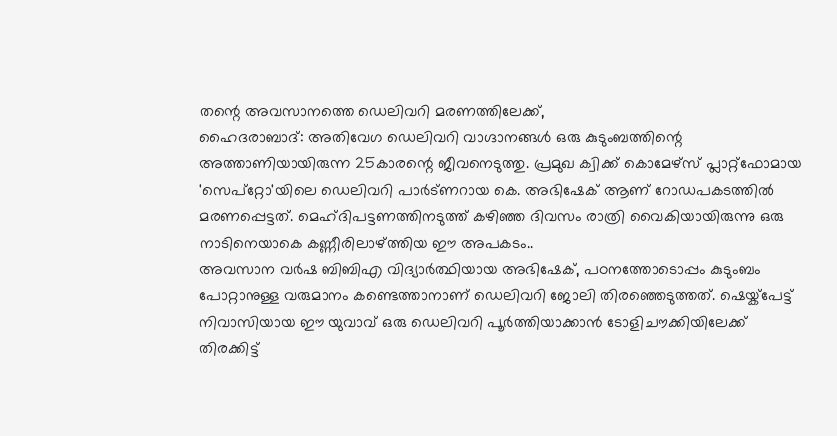തന്റെ അവസാനത്തെ ഡെലിവറി മരണത്തിലേക്ക്,
ഹൈദരാബാദ്: അതിവേഗ ഡെലിവറി വാഗ്ദാനങ്ങൾ ഒരു കുടുംബത്തിന്റെ അത്താണിയായിരുന്ന 25കാരന്റെ ജീവനെടുത്തു. പ്രമുഖ ക്വിക്ക് കൊമേഴ്സ് പ്ലാറ്റ്ഫോമായ 'സെപ്റ്റോ'യിലെ ഡെലിവറി പാർട്ണറായ കെ. അഭിഷേക് ആണ് റോഡപകടത്തിൽ മരണപ്പെട്ടത്. മെഹ്ദിപട്ടണത്തിനടുത്ത് കഴിഞ്ഞ ദിവസം രാത്രി വൈകിയായിരുന്നു ഒരു നാടിനെയാകെ കണ്ണീരിലാഴ്ത്തിയ ഈ അപകടം..
അവസാന വർഷ ബിബിഎ വിദ്യാർത്ഥിയായ അഭിഷേക്, പഠനത്തോടൊപ്പം കുടുംബം പോറ്റാനുള്ള വരുമാനം കണ്ടെത്താനാണ് ഡെലിവറി ജോലി തിരഞ്ഞെടുത്തത്. ഷെയ്ക്പേട്ട് നിവാസിയായ ഈ യുവാവ് ഒരു ഡെലിവറി പൂർത്തിയാക്കാൻ ടോളിചൗക്കിയിലേക്ക് തിരക്കിട്ട്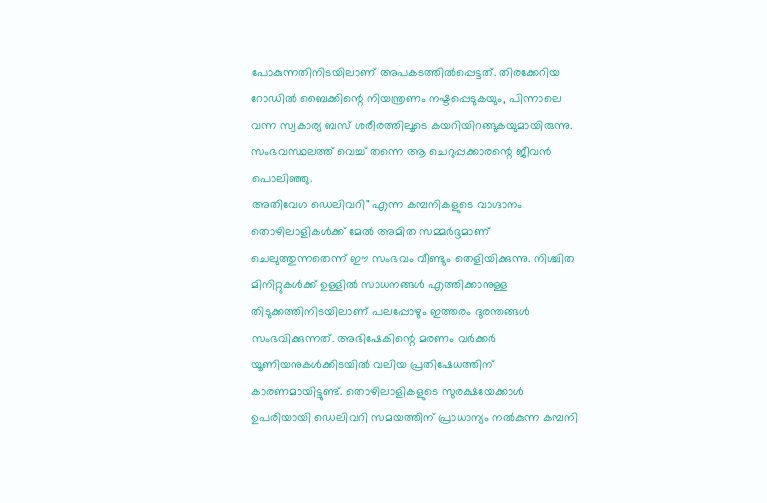പോകുന്നതിനിടയിലാണ് അപകടത്തിൽപ്പെട്ടത്. തിരക്കേറിയ റോഡിൽ ബൈക്കിന്റെ നിയന്ത്രണം നഷ്ടപ്പെടുകയും, പിന്നാലെ വന്ന സ്വകാര്യ ബസ് ശരീരത്തിലൂടെ കയറിയിറങ്ങുകയുമായിരുന്നു. സംഭവസ്ഥലത്ത് വെച്ച് തന്നെ ആ ചെറുപ്പക്കാരന്റെ ജീവൻ പൊലിഞ്ഞു.
അതിവേഗ ഡെലിവറി" എന്ന കമ്പനികളുടെ വാഗ്ദാനം തൊഴിലാളികൾക്ക് മേൽ അമിത സമ്മർദ്ദമാണ് ചെലുത്തുന്നതെന്ന് ഈ സംഭവം വീണ്ടും തെളിയിക്കുന്നു. നിശ്ചിത മിനിറ്റുകൾക്ക് ഉള്ളിൽ സാധനങ്ങൾ എത്തിക്കാനുള്ള തിടുക്കത്തിനിടയിലാണ് പലപ്പോഴും ഇത്തരം ദുരന്തങ്ങൾ സംഭവിക്കുന്നത്. അഭിഷേകിന്റെ മരണം വർക്കർ യൂണിയനുകൾക്കിടയിൽ വലിയ പ്രതിഷേധത്തിന് കാരണമായിട്ടുണ്ട്. തൊഴിലാളികളുടെ സുരക്ഷയേക്കാൾ ഉപരിയായി ഡെലിവറി സമയത്തിന് പ്രാധാന്യം നൽകുന്ന കമ്പനി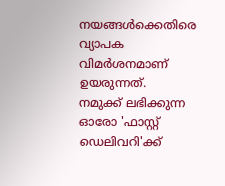നയങ്ങൾക്കെതിരെ വ്യാപക വിമർശനമാണ് ഉയരുന്നത്.
നമുക്ക് ലഭിക്കുന്ന ഓരോ 'ഫാസ്റ്റ് ഡെലിവറി'ക്ക്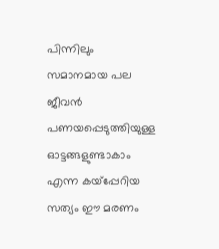പിന്നിലും സമാനമായ പല ജീവൻ പണയപ്പെടുത്തിയുള്ള ഓട്ടങ്ങളുണ്ടാകാം എന്ന കയ്പ്പേറിയ സത്യം ഈ മരണം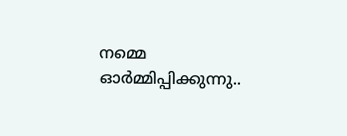നമ്മെ ഓർമ്മിപ്പിക്കുന്നു..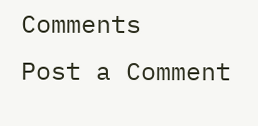Comments
Post a Comment